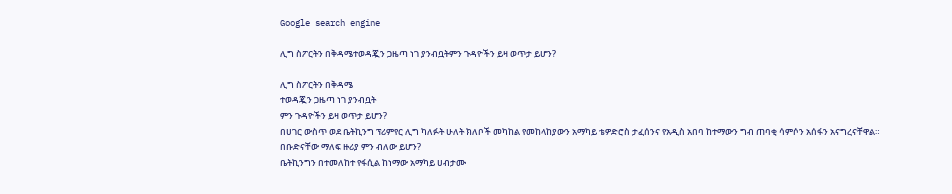Google search engine

ሊግ ስፖርትን በቅዳሜተወዳጇን ጋዜጣ ነገ ያንብቧትምን ጉዳዮችን ይዛ ወጥታ ይሆን?

ሊግ ስፖርትን በቅዳሜ
ተወዳጇን ጋዜጣ ነገ ያንብቧት
ምን ጉዳዮችን ይዛ ወጥታ ይሆን?
በሀገር ውስጥ ወደ ቤትኪንግ ፕሪምየር ሊግ ካለፉት ሁለት ክለቦች መካከል የመከላከያውን አማካይ ቴዎድሮስ ታፈሰንና የአዲስ አበባ ከተማውን ግብ ጠባቂ ሳምሶን አሰፋን አናግረናቸዋል።
በቡድናቸው ማለፍ ዙሪያ ምን ብለው ይሆን?
ቤትኪንግን በተመለከተ የፋሲል ከነማው አማካይ ሀብታሙ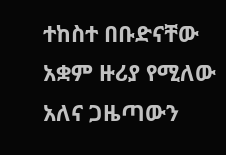ተከስተ በቡድናቸው አቋም ዙሪያ የሚለው አለና ጋዜጣውን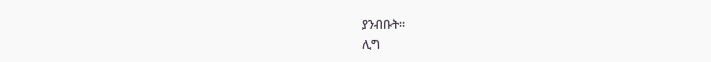ያንብቡት።
ሊግ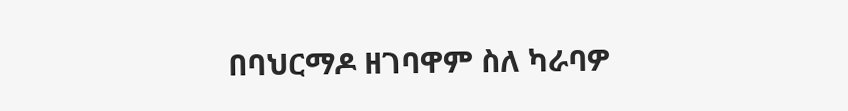በባህርማዶ ዘገባዋም ስለ ካራባዎ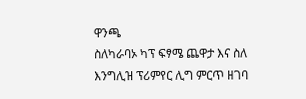ዋንጫ
ስለካራባኦ ካፕ ፍፃሜ ጨዋታ እና ስለ እንግሊዝ ፕሪምየር ሊግ ምርጥ ዘገባ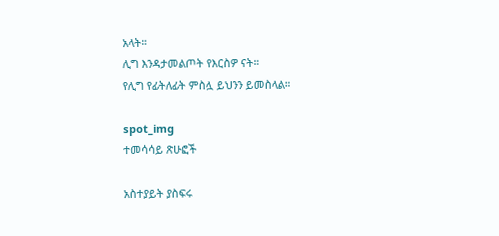አላት።
ሊግ እንዳታመልጦት የእርስዎ ናት።
የሊግ የፊትለፊት ምስሏ ይህንን ይመስላል።

spot_img
ተመሳሳይ ጽሁፎች

አስተያይት ያስፍሩ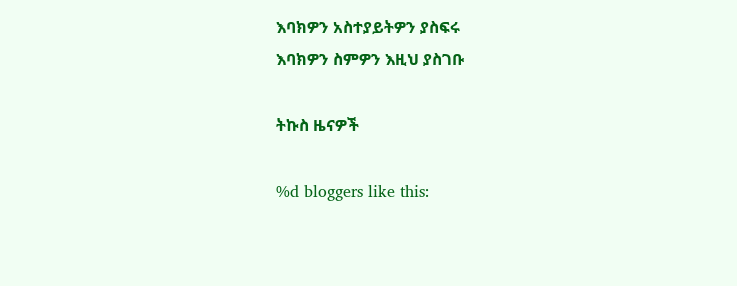እባክዎን አስተያይትዎን ያስፍሩ
እባክዎን ስምዎን እዚህ ያስገቡ

ትኩስ ዜናዎች

%d bloggers like this: